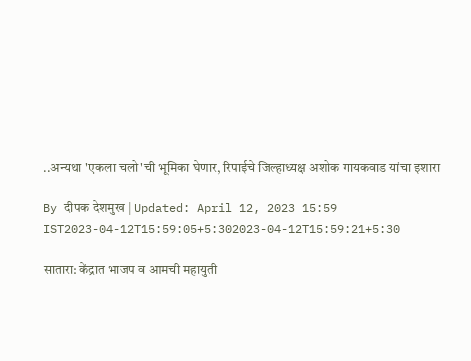..अन्यथा 'एकला चलो'ची भूमिका घेणार, रिपाईचे जिल्हाध्यक्ष अशोक गायकवाड यांचा इशारा

By दीपक देशमुख | Updated: April 12, 2023 15:59 IST2023-04-12T15:59:05+5:302023-04-12T15:59:21+5:30

सातारा: केंद्रात भाजप व आमची महायुती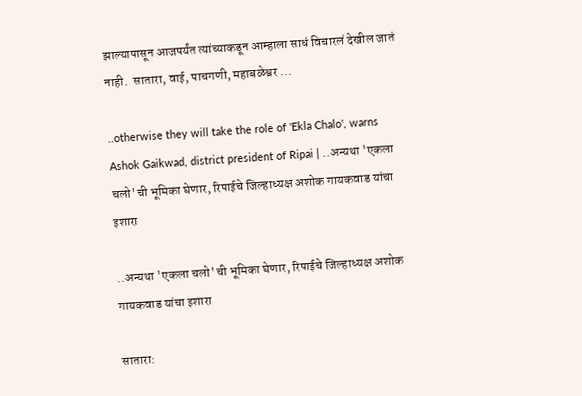झाल्यापासून आजपर्यंत त्यांच्याकडून आम्हाला साधं विचारलं देखील जातं नाही.  सातारा, वाई, पाचगणी, महाबळेश्वर ...

..otherwise they will take the role of 'Ekla Chalo', warns Ashok Gaikwad, district president of Ripai | ..अन्यथा 'एकला चलो'ची भूमिका घेणार, रिपाईचे जिल्हाध्यक्ष अशोक गायकवाड यांचा इशारा

..अन्यथा 'एकला चलो'ची भूमिका घेणार, रिपाईचे जिल्हाध्यक्ष अशोक गायकवाड यांचा इशारा

सातारा: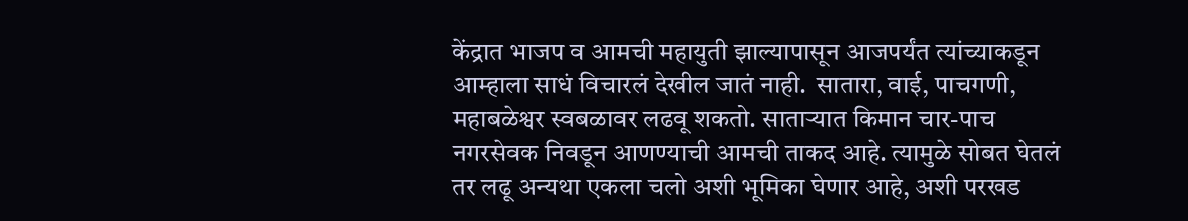केंद्रात भाजप व आमची महायुती झाल्यापासून आजपर्यंत त्यांच्याकडून आम्हाला साधं विचारलं देखील जातं नाही.  सातारा, वाई, पाचगणी, महाबळेश्वर स्वबळावर लढवू शकतो. साताऱ्यात किमान चार-पाच नगरसेवक निवडून आणण्याची आमची ताकद आहे. त्यामुळे सोबत घेतलं तर लढू अन्यथा एकला चलो अशी भूमिका घेणार आहे, अशी परखड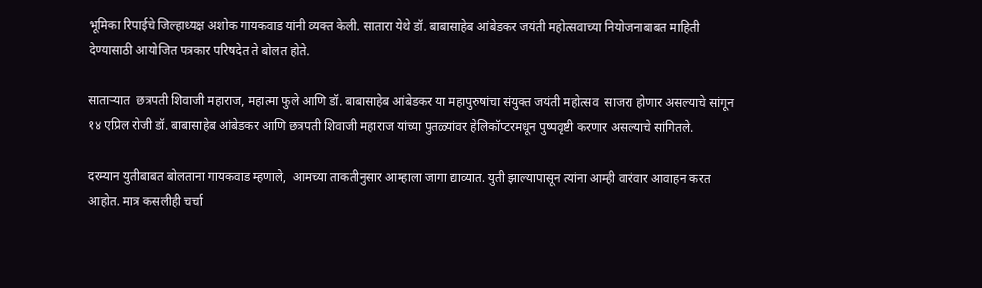भूमिका रिपाईचे जिल्हाध्यक्ष अशोक गायकवाड यांनी व्यक्त केली. सातारा येथे डॉ. बाबासाहेब आंबेडकर जयंती महोत्सवाच्या नियोजनाबाबत माहिती देण्यासाठी आयोजित पत्रकार परिषदेत ते बोलत होते.

साताऱ्यात  छत्रपती शिवाजी महाराज, महात्मा फुले आणि डॉ. बाबासाहेब आंबेडकर या महापुरुषांचा संयुक्त जयंती महोत्सव  साजरा होणार असल्याचे सांगून १४ एप्रिल रोजी डॉ. बाबासाहेब आंबेडकर आणि छत्रपती शिवाजी महाराज यांच्या पुतळ्यांवर हेलिकॉप्टरमधून पुष्पवृष्टी करणार असल्याचे सांगितले.

दरम्यान युतीबाबत बोलताना गायकवाड म्हणाले,  आमच्या ताकतीनुसार आम्हाला जागा द्याव्यात. युती झाल्यापासून त्यांना आम्ही वारंवार आवाहन करत आहोत. मात्र कसलीही चर्चा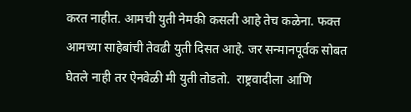करत नाहीत. आमची युती नेमकी कसली आहे तेच कळेना. फक्त आमच्या साहेबांची तेवढी युती दिसत आहे. जर सन्मानपूर्वक सोबत घेतले नाही तर ऐनवेळी मी युती तोडतो.  राष्ट्रवादीला आणि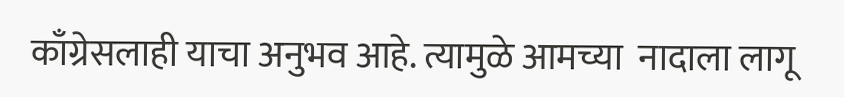काँग्रेसलाही याचा अनुभव आहे. त्यामुळे आमच्या  नादाला लागू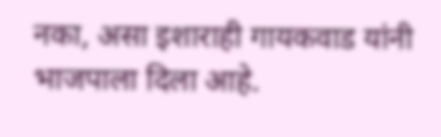नका, असा इशाराही गायकवाड यांनी भाजपाला दिला आहे.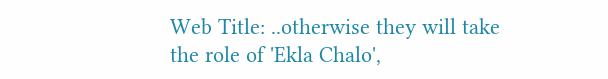Web Title: ..otherwise they will take the role of 'Ekla Chalo',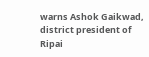warns Ashok Gaikwad, district president of Ripai